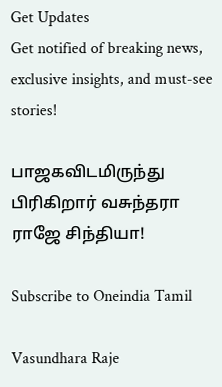Get Updates
Get notified of breaking news, exclusive insights, and must-see stories!

பாஜகவிடமிருந்து பிரிகிறார் வசுந்தரா ராஜே சிந்தியா!

Subscribe to Oneindia Tamil

Vasundhara Raje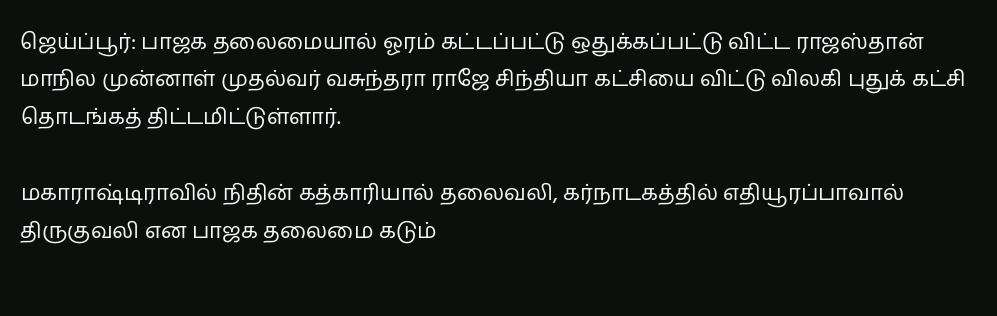ஜெய்ப்பூர்: பாஜக தலைமையால் ஓரம் கட்டப்பட்டு ஒதுக்கப்பட்டு விட்ட ராஜஸ்தான் மாநில முன்னாள் முதல்வர் வசுந்தரா ராஜே சிந்தியா கட்சியை விட்டு விலகி புதுக் கட்சி தொடங்கத் திட்டமிட்டுள்ளார்.

மகாராஷ்டிராவில் நிதின் கத்காரியால் தலைவலி, கர்நாடகத்தில் எதியூரப்பாவால் திருகுவலி என பாஜக தலைமை கடும்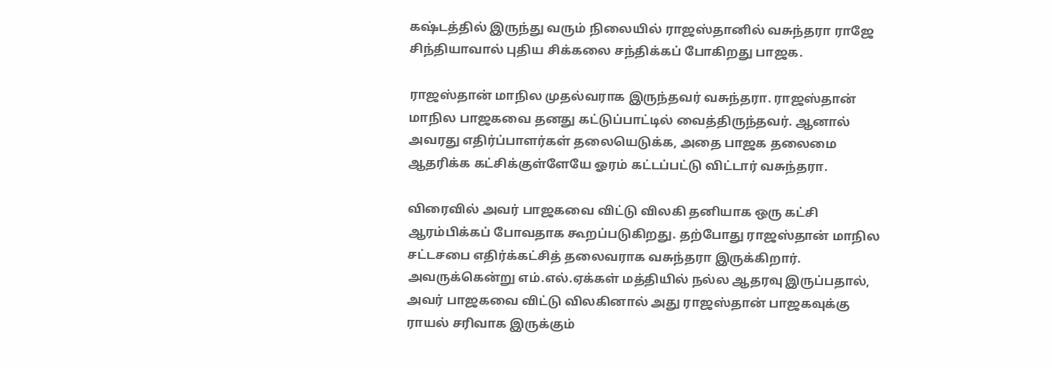கஷ்டத்தில் இருந்து வரும் நிலையில் ராஜஸ்தானில் வசுந்தரா ராஜே சிந்தியாவால் புதிய சிக்கலை சந்திக்கப் போகிறது பாஜக.

ராஜஸ்தான் மாநில முதல்வராக இருந்தவர் வசுந்தரா. ராஜஸ்தான் மாநில பாஜகவை தனது கட்டுப்பாட்டில் வைத்திருந்தவர். ஆனால் அவரது எதிர்ப்பாளர்கள் தலையெடுக்க, அதை பாஜக தலைமை ஆதரிக்க கட்சிக்குள்ளேயே ஓரம் கட்டப்பட்டு விட்டார் வசுந்தரா.

விரைவில் அவர் பாஜகவை விட்டு விலகி தனியாக ஒரு கட்சி ஆரம்பிக்கப் போவதாக கூறப்படுகிறது. தற்போது ராஜஸ்தான் மாநில சட்டசபை எதிர்க்கட்சித் தலைவராக வசுந்தரா இருக்கிறார். அவருக்கென்று எம்.எல்.ஏக்கள் மத்தியில் நல்ல ஆதரவு இருப்பதால், அவர் பாஜகவை விட்டு விலகினால் அது ராஜஸ்தான் பாஜகவுக்கு ராயல் சரிவாக இருக்கும்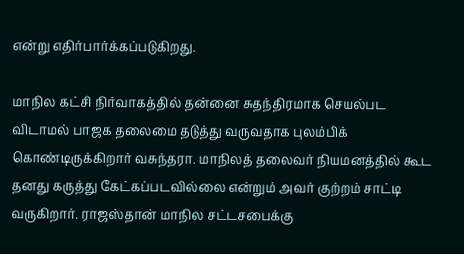என்று எதிர்பார்க்கப்படுகிறது.

மாநில கட்சி நிர்வாகத்தில் தன்னை சுதந்திரமாக செயல்பட விடாமல் பாஜக தலைமை தடுத்து வருவதாக புலம்பிக் கொண்டிருக்கிறார் வசுந்தரா. மாநிலத் தலைவர் நியமனத்தில் கூட தனது கருத்து கேட்கப்படவில்லை என்றும் அவர் குற்றம் சாட்டி வருகிறார். ராஜஸ்தான் மாநில சட்டசபைக்கு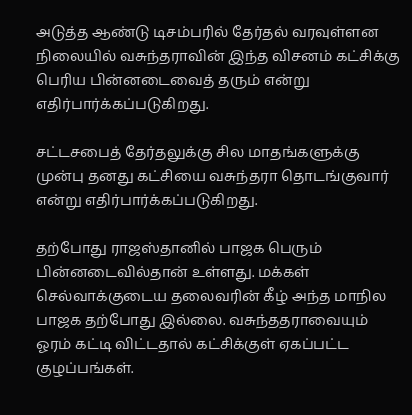அடுத்த ஆண்டு டிசம்பரில் தேர்தல் வரவுள்ளன நிலையில் வசுந்தராவின் இந்த விசனம் கட்சிக்கு பெரிய பின்னடைவைத் தரும் என்று எதிர்பார்க்கப்படுகிறது.

சட்டசபைத் தேர்தலுக்கு சில மாதங்களுக்கு முன்பு தனது கட்சியை வசுந்தரா தொடங்குவார் என்று எதிர்பார்க்கப்படுகிறது.

தற்போது ராஜஸ்தானில் பாஜக பெரும் பின்னடைவில்தான் உள்ளது. மக்கள் செல்வாக்குடைய தலைவரின் கீழ் அந்த மாநில பாஜக தற்போது இல்லை. வசுந்ததராவையும் ஓரம் கட்டி விட்டதால் கட்சிக்குள் ஏகப்பட்ட குழப்பங்கள்.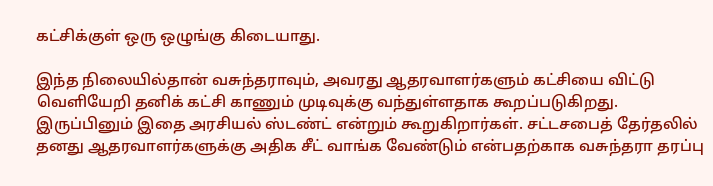கட்சிக்குள் ஒரு ஒழுங்கு கிடையாது.

இந்த நிலையில்தான் வசுந்தராவும், அவரது ஆதரவாளர்களும் கட்சியை விட்டு வெளியேறி தனிக் கட்சி காணும் முடிவுக்கு வந்துள்ளதாக கூறப்படுகிறது. இருப்பினும் இதை அரசியல் ஸ்டண்ட் என்றும் கூறுகிறார்கள். சட்டசபைத் தேர்தலில் தனது ஆதரவாளர்களுக்கு அதிக சீட் வாங்க வேண்டும் என்பதற்காக வசுந்தரா தரப்பு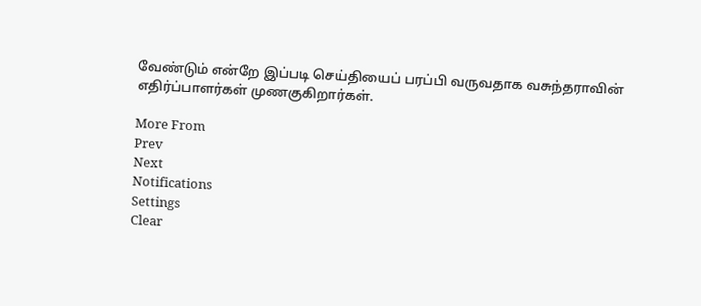வேண்டும் என்றே இப்படி செய்தியைப் பரப்பி வருவதாக வசுந்தராவின் எதிர்ப்பாளர்கள் முணகுகிறார்கள்.

More From
Prev
Next
Notifications
Settings
Clear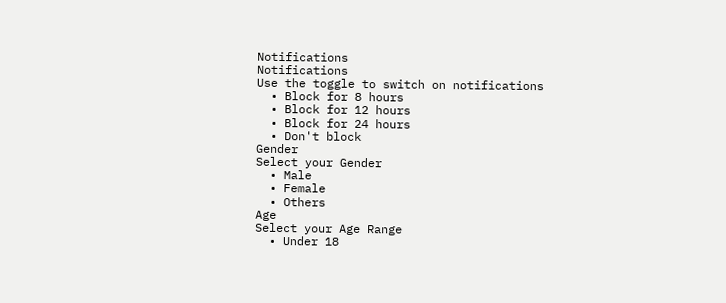Notifications
Notifications
Use the toggle to switch on notifications
  • Block for 8 hours
  • Block for 12 hours
  • Block for 24 hours
  • Don't block
Gender
Select your Gender
  • Male
  • Female
  • Others
Age
Select your Age Range
  • Under 18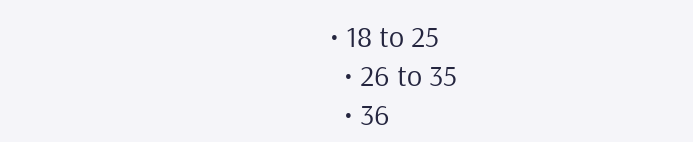• 18 to 25
  • 26 to 35
  • 36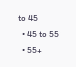to 45
  • 45 to 55
  • 55+